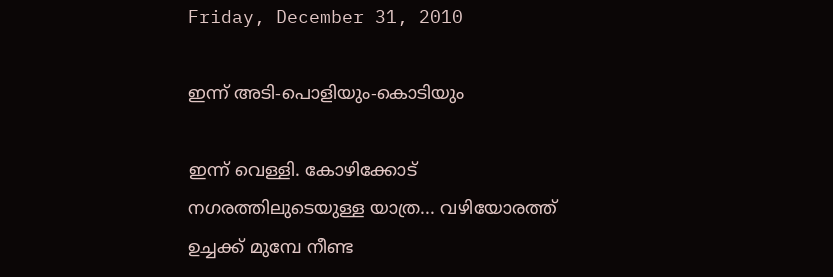Friday, December 31, 2010

ഇന്ന് അടി-പൊളിയും-കൊടിയും

ഇന്ന് വെള്ളി. കോഴിക്കോട് നഗരത്തിലുടെയുള്ള യാത്ര... വഴിയോരത്ത് ഉച്ചക്ക് മുമ്പേ നീണ്ട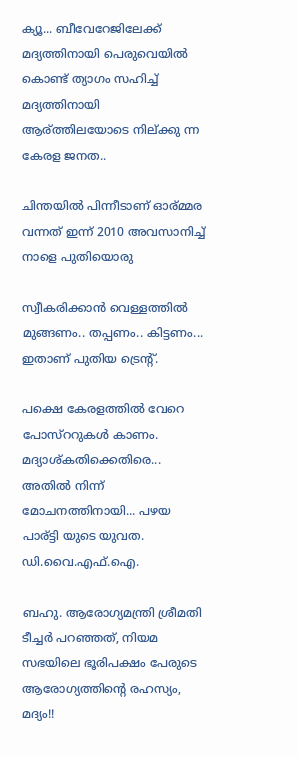ക്യൂ... ബീവേറേജിലേക്ക് മദ്യത്തിനായി പെരുവെയില്‍ കൊണ്ട് ത്യാഗം സഹിച്ച് മദ്യത്തിനായി ആര്ത്തിലയോടെ നില്ക്കു ന്ന കേരള ജനത..

ചിന്തയില്‍ പിന്നീടാണ് ഓര്മ്മര വന്നത് ഇന്ന് 2010 അവസാനിച്ച് നാളെ പുതിയൊരു

സ്വീകരിക്കാന്‍ വെള്ളത്തില്‍ മുങ്ങണം.. തപ്പണം.. കിട്ടണം... ഇതാണ് പുതിയ ട്രെന്റ്.

പക്ഷെ കേരളത്തില്‍ വേറെ പോസ്ററുകള്‍ കാണം. മദ്യാശ്കതിക്കെതിരെ... അതില്‍ നിന്ന് മോചനത്തിനായി... പഴയ പാര്ട്ടി യുടെ യുവത. ഡി.വൈ.എഫ്.ഐ.

ബഹു. ആരോഗ്യമന്ത്രി ശ്രീമതി ടീച്ചര്‍ പറഞ്ഞത്, നിയമ സഭയിലെ ഭൂരിപക്ഷം പേരുടെ ആരോഗ്യത്തിന്റെ രഹസ്യം, മദ്യം!!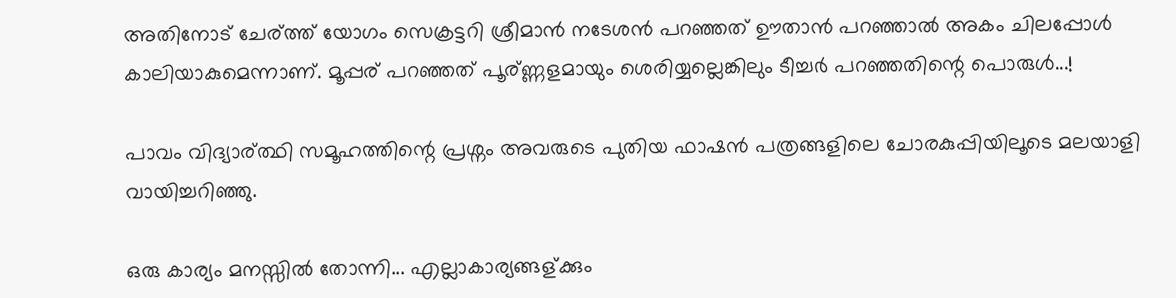അതിനോട് ചേര്ത്ത് യോഗം സെക്രട്ടറി ശ്രീമാന്‍ നടേശന്‍ പറഞ്ഞത് ഊതാന്‍ പറഞ്ഞാല്‍ അകം ചിലപ്പോള്‍ കാലിയാകുമെന്നാണ്. മൂപ്പര് പറഞ്ഞത് പൂര്ണ്ണളമായും ശെരിയ്യല്ലെങ്കിലും ടീച്ചര്‍ പറഞ്ഞതിന്റെ പൊരുള്‍...!

പാവം വിദ്യാര്ത്ഥി സമൂഹത്തിന്റെ പ്രശ്നം അവരുടെ പുതിയ ഫാഷന്‍ പത്രങ്ങളിലെ ചോരകുപ്പിയിലൂടെ മലയാളി വായിച്ചറിഞ്ഞു.

ഒരു കാര്യം മനസ്സില്‍ തോന്നി... എല്ലാകാര്യങ്ങള്ക്കും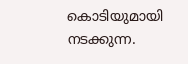കൊടിയുമായി നടക്കുന്ന.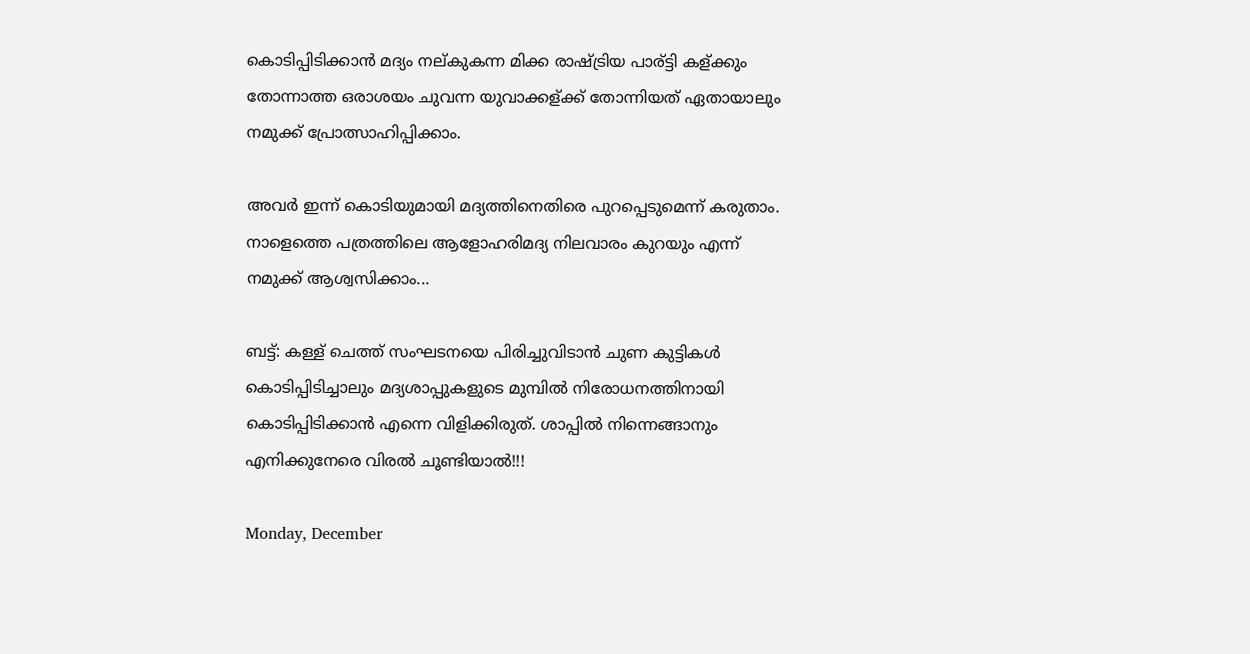കൊടിപ്പിടിക്കാന്‍ മദ്യം നല്കുകന്ന മിക്ക രാഷ്ട്രിയ പാര്ട്ടി കള്ക്കും തോന്നാത്ത ഒരാശയം ചുവന്ന യുവാക്കള്ക്ക് തോന്നിയത് ഏതായാലും നമുക്ക് പ്രോത്സാഹിപ്പിക്കാം.

അവര്‍ ഇന്ന് കൊടിയുമായി മദ്യത്തിനെതിരെ പുറപ്പെടുമെന്ന് കരുതാം. നാളെത്തെ പത്രത്തിലെ ആളോഹരിമദ്യ നിലവാരം കുറയും എന്ന് നമുക്ക് ആശ്വസിക്കാം...

ബട്ട്: കള്ള് ചെത്ത് സംഘടനയെ പിരിച്ചുവിടാന്‍ ചുണ കുട്ടികള്‍ കൊടിപ്പിടിച്ചാലും മദ്യശാപ്പുകളുടെ മുമ്പില്‍ നിരോധനത്തിനായി കൊടിപ്പിടിക്കാന്‍ എന്നെ വിളിക്കിരുത്. ശാപ്പില്‍ നിന്നെങ്ങാനും എനിക്കുനേരെ വിരല്‍ ചൂണ്ടിയാല്‍!!!

Monday, December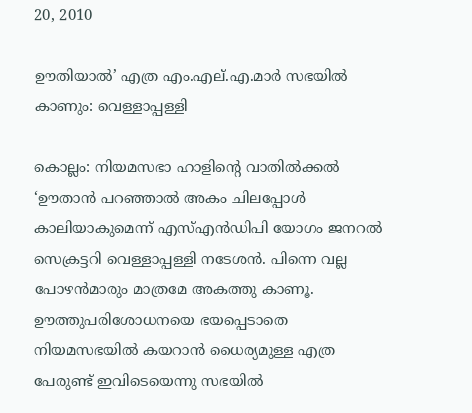20, 2010

ഊതിയാല്‍’ എത്ര എം.എല്.എ.മാര്‍ സഭയില്‍ കാണും: വെള്ളാപ്പള്ളി

കൊല്ലം: നിയമസഭാ ഹാളിന്റെ വാതില്‍ക്കല്‍ ‘ഊതാന്‍ പറഞ്ഞാല്‍ അകം ചിലപ്പോള്‍ കാലിയാകുമെന്ന് എസ്എന്‍ഡിപി യോഗം ജനറല്‍ സെക്രട്ടറി വെള്ളാപ്പള്ളി നടേശന്‍. പിന്നെ വല്ല പോഴന്‍മാരും മാത്രമേ അകത്തു കാണൂ. ഊത്തുപരിശോധനയെ ഭയപ്പെടാതെ നിയമസഭയില്‍ കയറാന്‍ ധൈര്യമുള്ള എത്ര പേരുണ്ട് ഇവിടെയെന്നു സഭയില്‍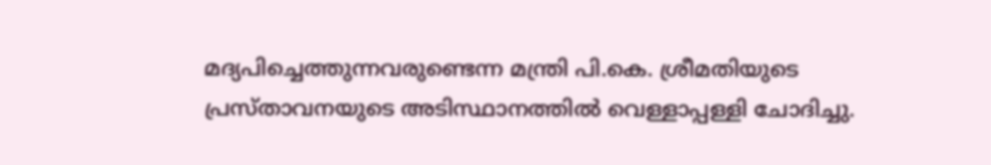മദ്യപിച്ചെത്തുന്നവരുണ്ടെന്ന മന്ത്രി പി.കെ. ശ്രീമതിയുടെ പ്രസ്താവനയുടെ അടിസ്ഥാനത്തില്‍ വെള്ളാപ്പള്ളി ചോദിച്ചു.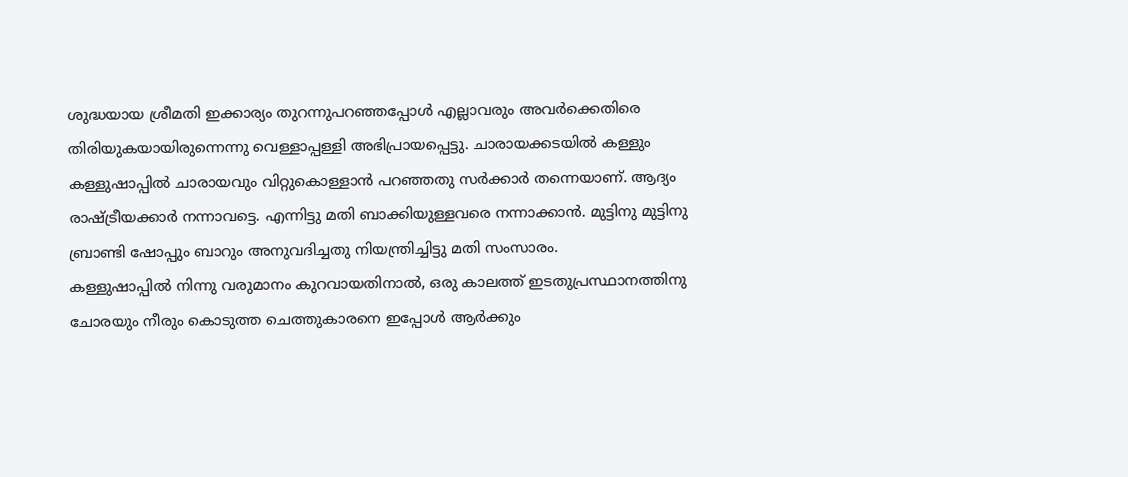ശുദ്ധയായ ശ്രീമതി ഇക്കാര്യം തുറന്നുപറഞ്ഞപ്പോള്‍ എല്ലാവരും അവര്‍ക്കെതിരെ തിരിയുകയായിരുന്നെന്നു വെള്ളാപ്പള്ളി അഭിപ്രായപ്പെട്ടു. ചാരായക്കടയില്‍ കള്ളും കള്ളുഷാപ്പില്‍ ചാരായവും വിറ്റുകൊള്ളാന്‍ പറഞ്ഞതു സര്‍ക്കാര്‍ തന്നെയാണ്. ആദ്യം രാഷ്ട്രീയക്കാര്‍ നന്നാവട്ടെ. എന്നിട്ടു മതി ബാക്കിയുള്ളവരെ നന്നാക്കാന്‍. മുട്ടിനു മുട്ടിനു ബ്രാണ്ടി ഷോപ്പും ബാറും അനുവദിച്ചതു നിയന്ത്രിച്ചിട്ടു മതി സംസാരം.
കള്ളുഷാപ്പില്‍ നിന്നു വരുമാനം കുറവായതിനാല്‍, ഒരു കാലത്ത് ഇടതുപ്രസ്ഥാനത്തിനു ചോരയും നീരും കൊടുത്ത ചെത്തുകാരനെ ഇപ്പോള്‍ ആര്‍ക്കും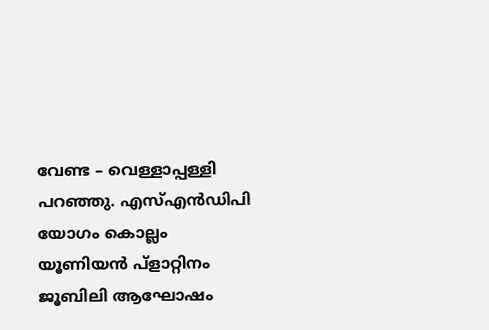വേണ്ട – വെള്ളാപ്പള്ളി പറഞ്ഞു. എസ്എന്‍ഡിപി യോഗം കൊല്ലം യൂണിയന്‍ പ്ളാറ്റിനം ജൂബിലി ആഘോഷം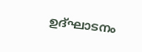ഉദ്ഘാടനം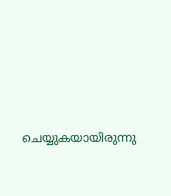ചെയ്യുകയായിരുന്നു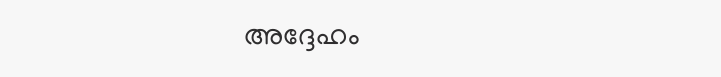അദ്ദേഹം